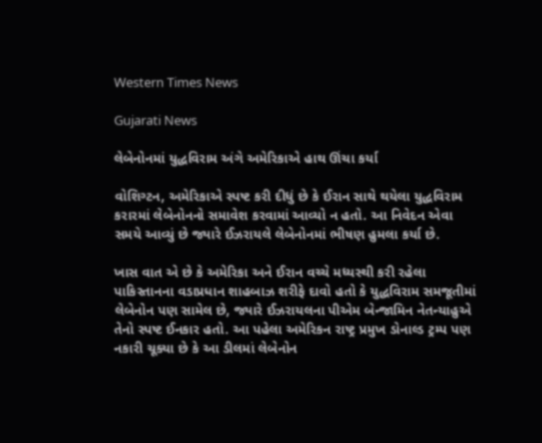Western Times News

Gujarati News

લેબેનોનમાં યુદ્ધવિરામ અંગે અમેરિકાએ હાથ ઊંચા કર્યા

વોશિગ્ટન, અમેરિકાએ સ્પષ્ટ કરી દીધું છે કે ઈરાન સાથે થયેલા યુદ્ધવિરામ કરારમાં લેબેનોનનો સમાવેશ કરવામાં આવ્યો ન હતો. આ નિવેદન એવા સમયે આવ્યું છે જ્યારે ઈઝરાયલે લેબેનોનમાં ભીષણ હુમલા કર્યા છે.

ખાસ વાત એ છે કે અમેરિકા અને ઈરાન વચ્ચે મધ્યસ્થી કરી રહેલા પાકિસ્તાનના વડાપ્રધાન શાહબાઝ શરીફે દાવો હતો કે યુદ્ધવિરામ સમજૂતીમાં લેબેનોન પણ સામેલ છે, જ્યારે ઈઝરાયલના પીએમ બેન્જામિન નેતન્યાહુએ તેનો સ્પષ્ટ ઈનકાર હતો. આ પહેલા અમેરિકન રાષ્ટ્ર પ્રમુખ ડોનાલ્ડ ટ્રમ્પ પણ નકારી ચૂક્યા છે કે આ ડીલમાં લેબેનોન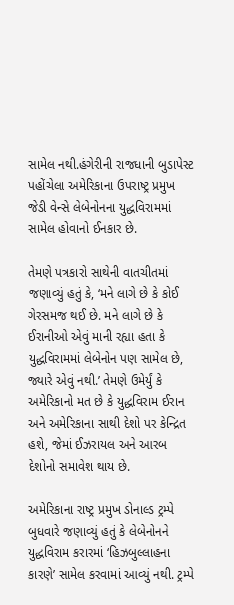સામેલ નથી.હંગેરીની રાજધાની બુડાપેસ્ટ પહોંચેલા અમેરિકાના ઉપરાષ્ટ્ર પ્રમુખ જેડી વેન્સે લેબેનોનના યુદ્ધવિરામમાં સામેલ હોવાનો ઈનકાર છે.

તેમણે પત્રકારો સાથેની વાતચીતમાં જણાવ્યું હતું કે, ‘મને લાગે છે કે કોઈ ગેરસમજ થઈ છે. મને લાગે છે કે ઈરાનીઓ એવું માની રહ્યા હતા કે યુદ્ધવિરામમાં લેબેનોન પણ સામેલ છે, જ્યારે એવું નથી.’ તેમણે ઉમેર્યું કે અમેરિકાનો મત છે કે યુદ્ધવિરામ ઈરાન અને અમેરિકાના સાથી દેશો પર કેન્દ્રિત હશે, જેમાં ઈઝરાયલ અને આરબ દેશોનો સમાવેશ થાય છે.

અમેરિકાના રાષ્ટ્ર પ્રમુખ ડોનાલ્ડ ટ્રમ્પે બુધવારે જણાવ્યું હતું કે લેબેનોનને યુદ્ધવિરામ કરારમાં ‘હિઝબુલ્લાહના કારણે’ સામેલ કરવામાં આવ્યું નથી. ટ્રમ્પે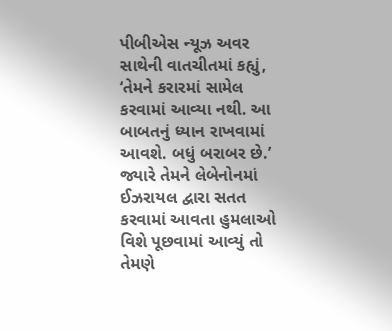પીબીએસ ન્યૂઝ અવર સાથેની વાતચીતમાં કહ્યું, ‘તેમને કરારમાં સામેલ કરવામાં આવ્યા નથી. આ બાબતનું ધ્યાન રાખવામાં આવશે. બધું બરાબર છે.’ જ્યારે તેમને લેબેનોનમાં ઈઝરાયલ દ્વારા સતત કરવામાં આવતા હુમલાઓ વિશે પૂછવામાં આવ્યું તો તેમણે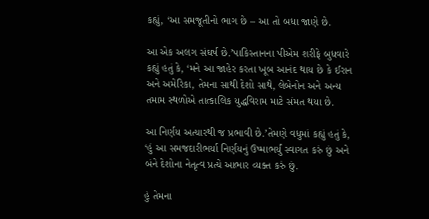કહ્યું, ‘આ સમજૂતીનો ભાગ છે – આ તો બધા જાણે છે.

આ એક અલગ સંઘર્ષ છે.’પાકિસ્તાનના પીએમ શરીફે બુધવારે કહ્યું હતું કે, ‘મને આ જાહેર કરતા ખૂબ આનંદ થાય છે કે ઈરાન અને અમેરિકા, તેમના સાથી દેશો સાથે, લેબેનોન અને અન્ય તમામ સ્થળોએ તાત્કાલિક યુદ્ધવિરામ માટે સંમત થયા છે.

આ નિર્ણય અત્યારથી જ પ્રભાવી છે.’તેમણે વધુમાં કહ્યું હતું કે, ‘હું આ સમજદારીભર્યા નિર્ણયનું ઉષ્માભર્યું સ્વાગત કરું છું અને બંને દેશોના નેતૃત્વ પ્રત્યે આભાર વ્યક્ત કરું છું.

હું તેમના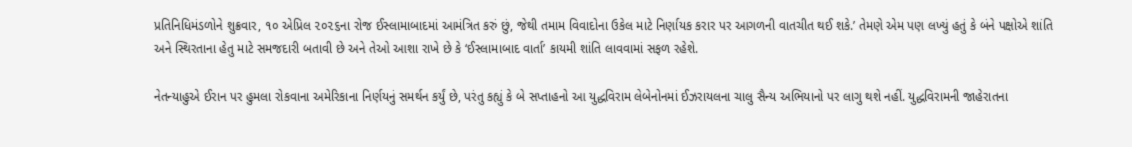પ્રતિનિધિમંડળોને શુક્રવાર, ૧૦ એપ્રિલ ૨૦૨૬ના રોજ ઈસ્લામાબાદમાં આમંત્રિત કરું છું, જેથી તમામ વિવાદોના ઉકેલ માટે નિર્ણાયક કરાર પર આગળની વાતચીત થઈ શકે.’ તેમણે એમ પણ લખ્યું હતું કે બંને પક્ષોએ શાંતિ અને સ્થિરતાના હેતુ માટે સમજદારી બતાવી છે અને તેઓ આશા રાખે છે કે ‘ઈસ્લામાબાદ વાર્તા’ કાયમી શાંતિ લાવવામાં સફળ રહેશે.

નેતન્યાહુએ ઈરાન પર હુમલા રોકવાના અમેરિકાના નિર્ણયનું સમર્થન કર્યું છે, પરંતુ કહ્યું કે બે સપ્તાહનો આ યુદ્ધવિરામ લેબેનોનમાં ઈઝરાયલના ચાલુ સૈન્ય અભિયાનો પર લાગુ થશે નહીં. યુદ્ધવિરામની જાહેરાતના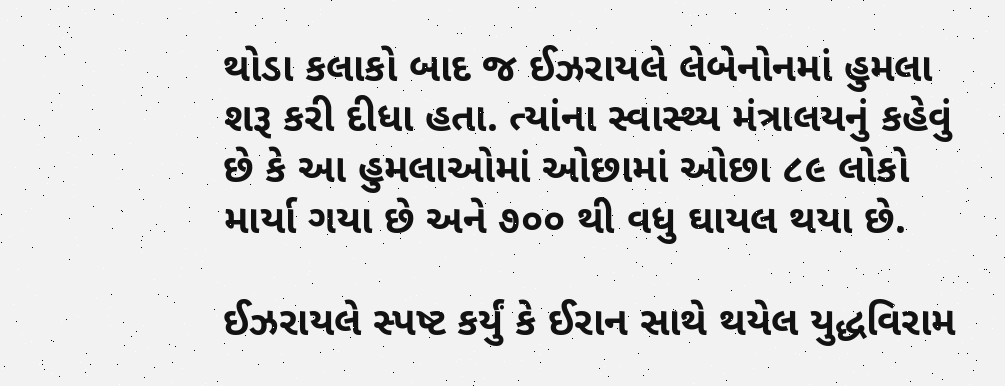થોડા કલાકો બાદ જ ઈઝરાયલે લેબેનોનમાં હુમલા શરૂ કરી દીધા હતા. ત્યાંના સ્વાસ્થ્ય મંત્રાલયનું કહેવું છે કે આ હુમલાઓમાં ઓછામાં ઓછા ૮૯ લોકો માર્યા ગયા છે અને ૭૦૦ થી વધુ ઘાયલ થયા છે.

ઈઝરાયલે સ્પષ્ટ કર્યું કે ઈરાન સાથે થયેલ યુદ્ધવિરામ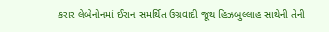કરાર લેબેનોનમાં ઈરાન સમર્થિત ઉગ્રવાદી જૂથ હિઝબુલ્લાહ સાથેની તેની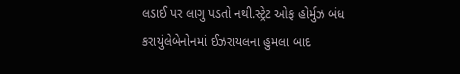લડાઈ પર લાગુ પડતો નથી.સ્ટ્રેટ ઓફ હોર્મુઝ બંધ કરાયુંલેબેનોનમાં ઈઝરાયલના હુમલા બાદ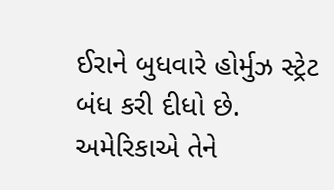ઈરાને બુધવારે હોર્મુઝ સ્ટ્રેટ બંધ કરી દીધો છે. અમેરિકાએ તેને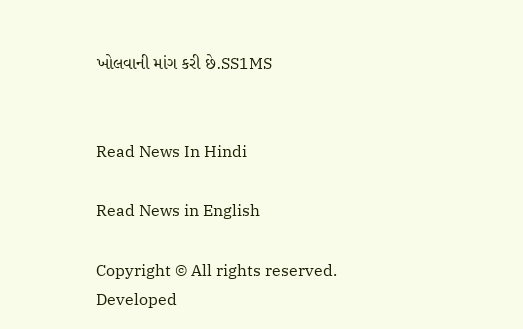ખોલવાની માંગ કરી છે.SS1MS


Read News In Hindi

Read News in English

Copyright © All rights reserved. Developed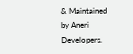& Maintained by Aneri Developers.